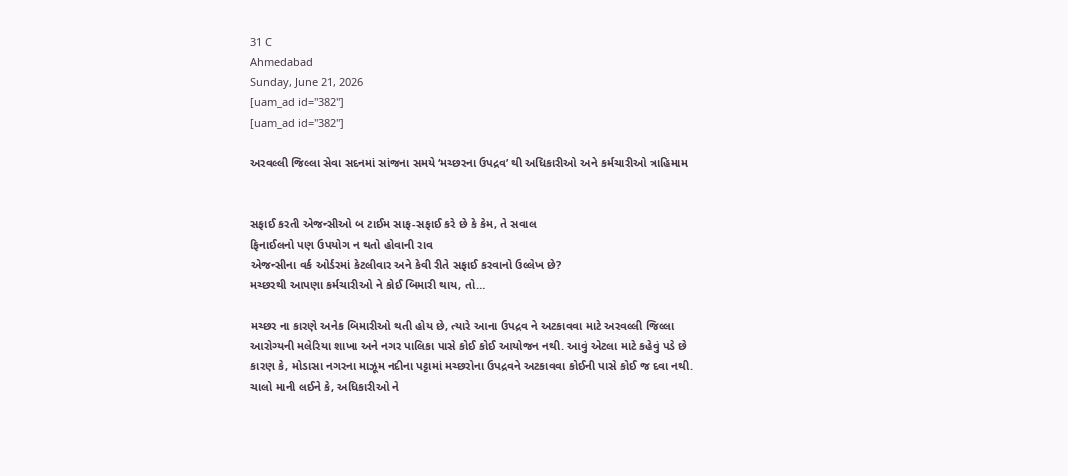31 C
Ahmedabad
Sunday, June 21, 2026
[uam_ad id="382"]
[uam_ad id="382"]

અરવલ્લી જિલ્લા સેવા સદનમાં સાંજના સમયે ‘મચ્છરના ઉપદ્રવ’ થી અધિકારીઓ અને કર્મચારીઓ ત્રાહિમામ


સફાઈ કરતી એજન્સીઓ બ ટાઈમ સાફ-સફાઈ કરે છે કે કેમ, તે સવાલ
ફિનાઈલનો પણ ઉપયોગ ન થતો હોવાની રાવ
એજન્સીના વર્ક ઓર્ડરમાં કેટલીવાર અને કેવી રીતે સફાઈ કરવાનો ઉલ્લેખ છે?
મચ્છરથી આપણા કર્મચારીઓ ને કોઈ બિમારી થાય, તો…

મચ્છર ના કારણે અનેક બિમારીઓ થતી હોય છે, ત્યારે આના ઉપદ્રવ ને અટકાવવા માટે અરવલ્લી જિલ્લા આરોગ્યની મલેરિયા શાખા અને નગર પાલિકા પાસે કોઈ કોઈ આયોજન નથી. આવું એટલા માટે કહેવું પડે છે કારણ કે, મોડાસા નગરના માઝૂમ નદીના પટ્ટામાં મચ્છરોના ઉપદ્રવને અટકાવવા કોઈની પાસે કોઈ જ દવા નથી. ચાલો માની લઈને કે, અધિકારીઓ ને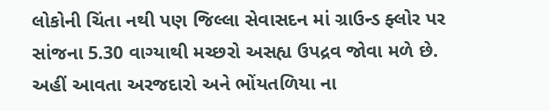લોકોની ચિંતા નથી પણ જિલ્લા સેવાસદન માં ગ્રાઉન્ડ ફ્લોર પર સાંજના 5.30 વાગ્યાથી મચ્છરો અસહ્ય ઉપદ્રવ જોવા મળે છે. અહીં આવતા અરજદારો અને ભોંયતળિયા ના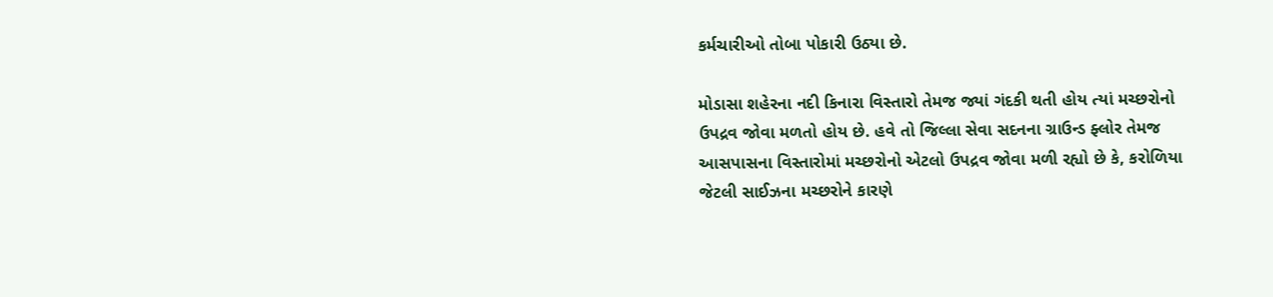કર્મચારીઓ તોબા પોકારી ઉઠ્યા છે.

મોડાસા શહેરના નદી કિનારા વિસ્તારો તેમજ જ્યાં ગંદકી થતી હોય ત્યાં મચ્છરોનો ઉપદ્રવ જોવા મળતો હોય છે. હવે તો જિલ્લા સેવા સદનના ગ્રાઉન્ડ ફ્લોર તેમજ આસપાસના વિસ્તારોમાં મચ્છરોનો એટલો ઉપદ્રવ જોવા મળી રહ્યો છે કે, કરોળિયા જેટલી સાઈઝના મચ્છરોને કારણે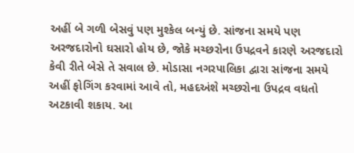અહીં બે ગળી બેસવું પણ મુશ્કેલ બન્યું છે. સાંજના સમયે પણ અરજદારોનો ઘસારો હોય છે, જોકે મચ્છરોના ઉપદ્રવને કારણે અરજદારો કેવી રીતે બેસે તે સવાલ છે. મોડાસા નગરપાલિકા દ્વારા સાંજના સમયે અહીં ફોગિંગ કરવામાં આવે તો, મહદઅંશે મચ્છરોના ઉપદ્રવ વધતો અટકાવી શકાય. આ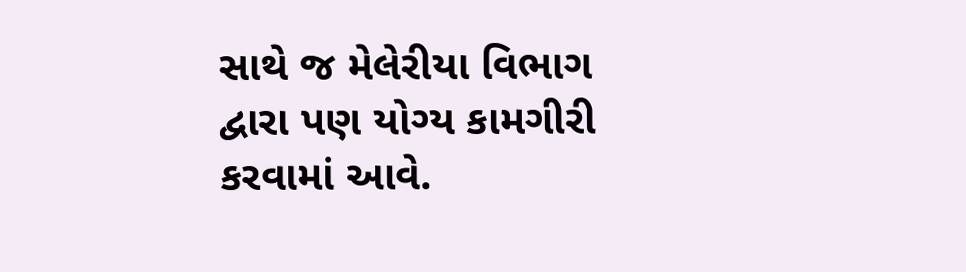સાથે જ મેલેરીયા વિભાગ દ્વારા પણ યોગ્ય કામગીરી કરવામાં આવે.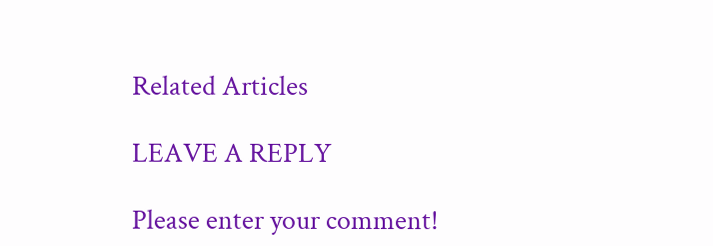Related Articles

LEAVE A REPLY

Please enter your comment!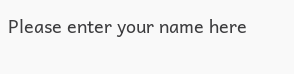Please enter your name here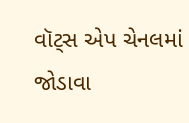વૉટ્સ એપ ચેનલમાં જોડાવા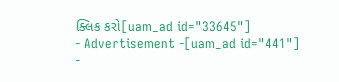ક્લિક કરો[uam_ad id="33645"]
- Advertisement -[uam_ad id="441"]
-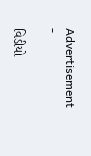Advertisement -

વિડીયો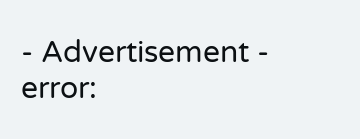- Advertisement -
error: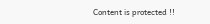Content is protected !!